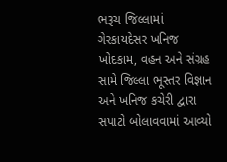ભરૂચ જિલ્લામાં ગેરકાયદેસર ખનિજ ખોદકામ, વહન અને સંગ્રહ સામે જિલ્લા ભૂસ્તર વિજ્ઞાન અને ખનિજ કચેરી દ્વારા સપાટો બોલાવવામાં આવ્યો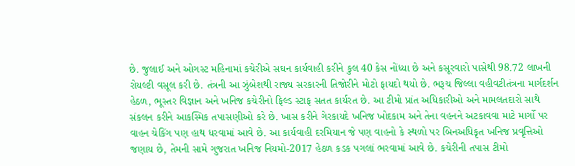છે. જુલાઈ અને ઓગસ્ટ મહિનામાં કચેરીએ સઘન કાર્યવાહી કરીને કુલ 40 કેસ નોંધ્યા છે અને કસૂરવારો પાસેથી 98.72 લાખની રોયલ્ટી વસૂલ કરી છે. તંત્રની આ ઝુંબેશથી રાજ્ય સરકારની તિજોરીને મોટો ફાયદો થયો છે. ભરૂચ જિલ્લા વહીવટીતંત્રના માર્ગદર્શન હેઠળ, ભૂસ્તર વિજ્ઞાન અને ખનિજ કચેરીનો ફિલ્ડ સ્ટાફ સતત કાર્યરત છે. આ ટીમો પ્રાંત અધિકારીઓ અને મામલતદારો સાથે સંકલન કરીને આકસ્મિક તપાસણીઓ કરે છે. ખાસ કરીને ગેરકાયદે ખનિજ ખોદકામ અને તેના વહનને અટકાવવા માટે માર્ગો પર વાહન ચેકિંગ પણ હાથ ધરવામાં આવે છે. આ કાર્યવાહી દરમિયાન જે પણ વાહનો કે સ્થળો પર બિનઅધિકૃત ખનિજ પ્રવૃત્તિઓ જણાય છે, તેમની સામે ગુજરાત ખનિજ નિયમો-2017 હેઠળ કડક પગલાં ભરવામાં આવે છે. કચેરીની તપાસ ટીમો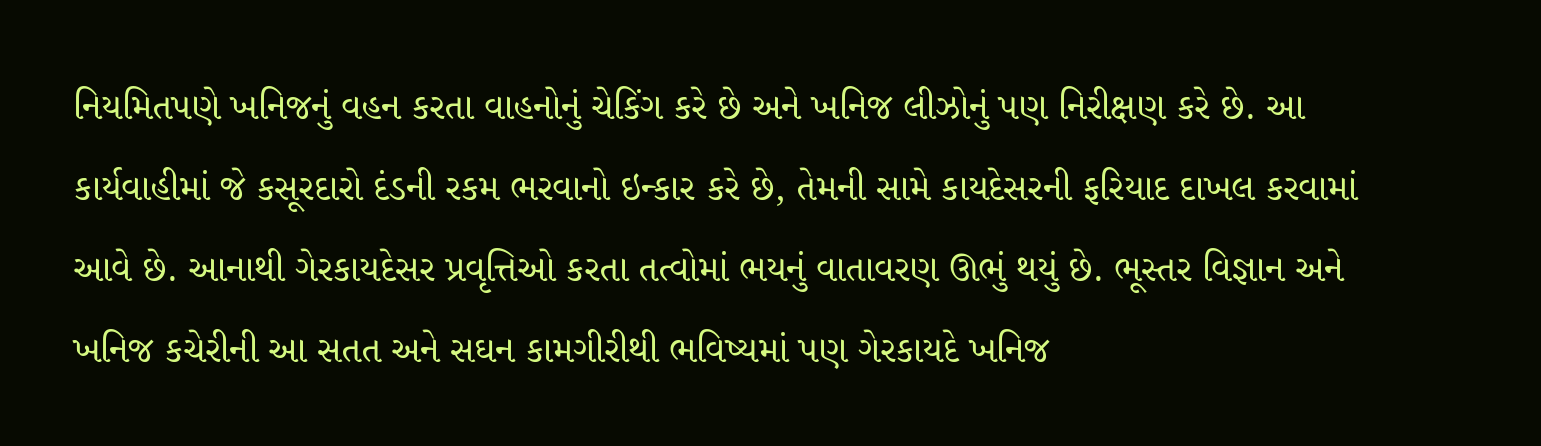નિયમિતપણે ખનિજનું વહન કરતા વાહનોનું ચેકિંગ કરે છે અને ખનિજ લીઝોનું પણ નિરીક્ષણ કરે છે. આ કાર્યવાહીમાં જે કસૂરદારો દંડની રકમ ભરવાનો ઇન્કાર કરે છે, તેમની સામે કાયદેસરની ફરિયાદ દાખલ કરવામાં આવે છે. આનાથી ગેરકાયદેસર પ્રવૃત્તિઓ કરતા તત્વોમાં ભયનું વાતાવરણ ઊભું થયું છે. ભૂસ્તર વિજ્ઞાન અને ખનિજ કચેરીની આ સતત અને સઘન કામગીરીથી ભવિષ્યમાં પણ ગેરકાયદે ખનિજ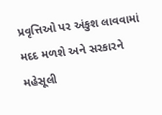પ્રવૃત્તિઓ પર અંકુશ લાવવામાં મદદ મળશે અને સરકારને મહેસૂલી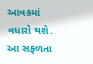આવકમાં વધારો થશે. આ સફળતા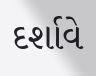દર્શાવે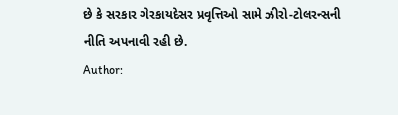છે કે સરકાર ગેરકાયદેસર પ્રવૃત્તિઓ સામે ઝીરો-ટોલરન્સની નીતિ અપનાવી રહી છે.
Author: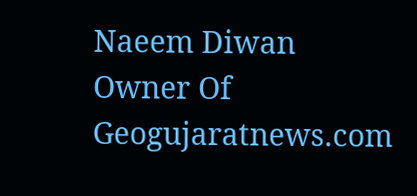Naeem Diwan
Owner Of Geogujaratnews.com